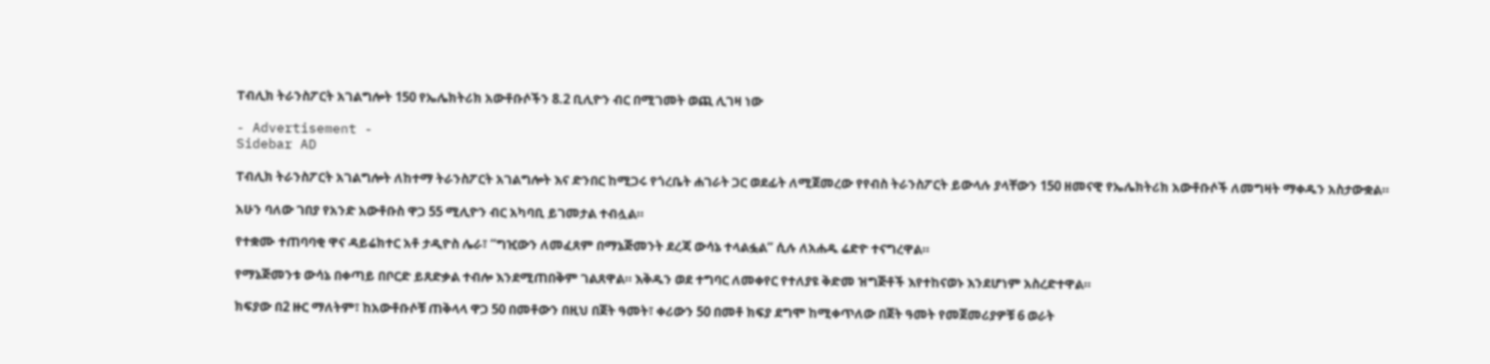ፐብሊክ ትራንስፖርት አገልግሎት 150 የኤሌክትሪክ አውቶቡሶችን 8.2 ቢሊዮን ብር በሚገመት ወጪ ሊገዛ ነው

- Advertisement -
Sidebar AD

ፐብሊክ ትራንስፖርት አገልግሎት ለከተማ ትራንስፖርት አገልግሎት እና ድንበር ከሚጋሩ የጎረቤት ሐገራት ጋር ወደፊት ለሚጀመረው የየብስ ትራንስፖርት ይውላሉ ያላቸውን 150 ዘመናዊ የኤሌክትሪክ አውቶቡሶች ለመግዛት ማቀዱን አስታውቋል።

አሁን ባለው ገበያ የአንድ አውቶቡስ ዋጋ 55 ሚሊዮን ብር አካባቢ ይገመታል ተብሏል።

የተቋሙ ተጠባባቂ ዋና ዳይሬክተር አቶ ታዲዮስ ሌራ፣ “ግዢውን ለመፈጸም በማኔጅመንት ደረጃ ውሳኔ ተላልፏል” ሲሉ ለአሐዱ ሬድዮ ተናግረዋል።

የማኔጅመንቱ ውሳኔ በቀጣይ በቦርድ ይጸድቃል ተብሎ እንደሚጠበቅም ገልጸዋል። እቅዱን ወደ ተግባር ለመቀየር የተለያዩ ቅድመ ዝግጅቶች እየተከናወኑ እንደሆነም አስረድተዋል።

ክፍያው በ2 ዙር ማለትም፣ ከአውቶቡሶቹ ጠቅላላ ዋጋ 50 በመቶውን በዚህ በጀት ዓመት፣ ቀሪውን 50 በመቶ ክፍያ ደግሞ ከሚቀጥለው በጀት ዓመት የመጀመሪያዎቹ 6 ወራት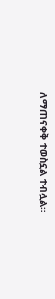ለማጠናቀቅ ተወስኗል ተብሏል።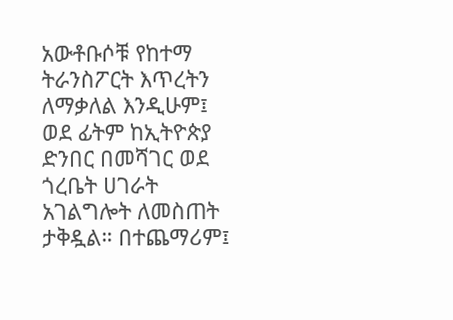አውቶቡሶቹ የከተማ ትራንስፖርት እጥረትን ለማቃለል እንዲሁም፤ ወደ ፊትም ከኢትዮጵያ ድንበር በመሻገር ወደ ጎረቤት ሀገራት አገልግሎት ለመስጠት ታቅዷል። በተጨማሪም፤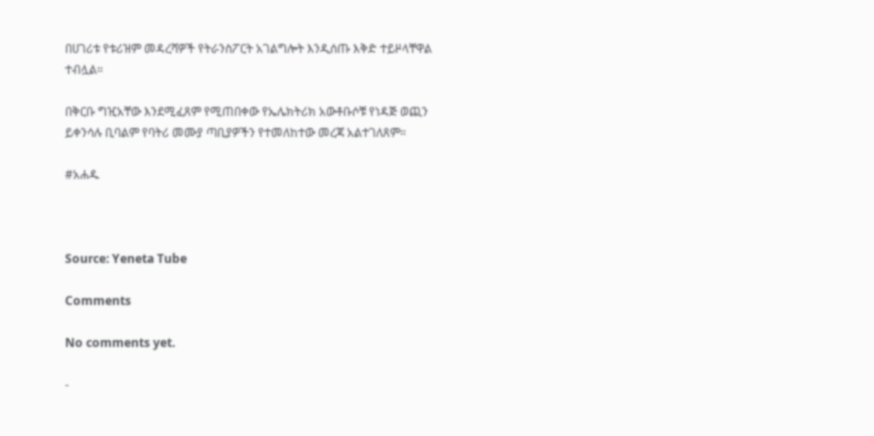በሀገሪቱ የቱሪዝም መዳረሻዎች የትራንስፖርት አገልግሎት እንዲሰጡ እቅድ ተይዞላቸዋል ተብሏል።

በቅርቡ ግዢአቸው እንደሚፈጸም የሚጠበቀው የኤሌክትሪክ አውቶቡሶቹ የነዳጅ ወጪን ይቀንሳሉ ቢባልም የባትሪ መሙያ ጣቢያዎችን የተመለከተው መረጃ አልተገለጸም።

#አሐዱ



Source: Yeneta Tube

Comments

No comments yet.

-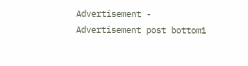Advertisement -
Advertisement post bottom1